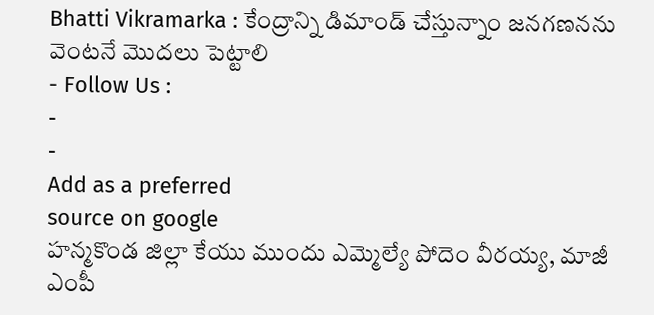Bhatti Vikramarka : కేంద్రాన్ని డిమాండ్ చేస్తున్నాం జనగణనను వెంటనే మొదలు పెట్టాలి
- Follow Us :
-
-
Add as a preferred
source on google
హన్మకొండ జిల్లా కేయు ముందు ఎమ్మెల్యే పోదెం వీరయ్య, మాజీ ఎంపీ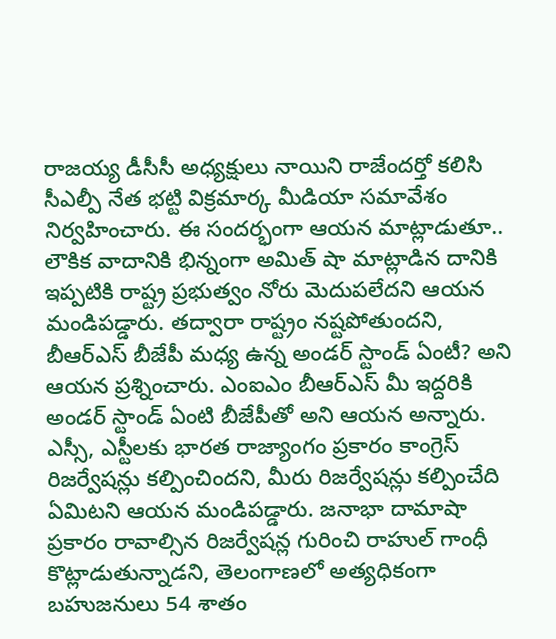రాజయ్య డీసీసీ అధ్యక్షులు నాయిని రాజేందర్తో కలిసి సీఎల్పీ నేత భట్టి విక్రమార్క మీడియా సమావేశం నిర్వహించారు. ఈ సందర్భంగా ఆయన మాట్లాడుతూ.. లౌకిక వాదానికి భిన్నంగా అమిత్ షా మాట్లాడిన దానికి ఇప్పటికి రాష్ట్ర ప్రభుత్వం నోరు మెదుపలేదని ఆయన మండిపడ్డారు. తద్వారా రాష్ట్రం నష్టపోతుందని, బీఆర్ఎస్ బీజేపీ మధ్య ఉన్న అండర్ స్టాండ్ ఏంటీ? అని ఆయన ప్రశ్నించారు. ఎంఐఎం బీఆర్ఎస్ మీ ఇద్దరికి అండర్ స్టాండ్ ఏంటి బీజేపీతో అని ఆయన అన్నారు. ఎస్సీ, ఎస్టీలకు భారత రాజ్యాంగం ప్రకారం కాంగ్రెస్ రిజర్వేషన్లు కల్పించిందని, మీరు రిజర్వేషన్లు కల్పించేది ఏమిటని ఆయన మండిపడ్డారు. జనాభా దామాషా ప్రకారం రావాల్సిన రిజర్వేషన్ల గురించి రాహుల్ గాంధీ కొట్లాడుతున్నాడని, తెలంగాణలో అత్యధికంగా బహుజనులు 54 శాతం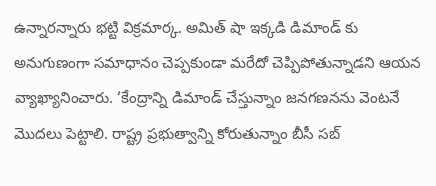ఉన్నారన్నారు భట్టి విక్రమార్క. అమిత్ షా ఇక్కడి డిమాండ్ కు అనుగుణంగా సమాధానం చెప్పకుండా మరేదో చెప్పిపోతున్నాడని ఆయన వ్యాఖ్యానించారు. ‘కేంద్రాన్ని డిమాండ్ చేస్తున్నాం జనగణనను వెంటనే మొదలు పెట్టాలి. రాష్ట్ర ప్రభుత్వాన్ని కోరుతున్నాం బీసీ సబ్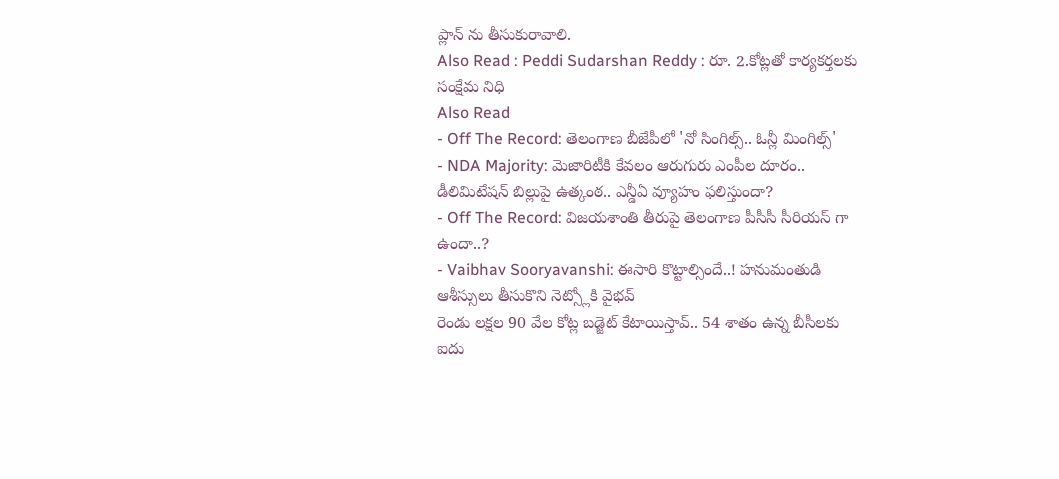ప్లాన్ ను తీసుకురావాలి.
Also Read : Peddi Sudarshan Reddy : రూ. 2.కోట్లతో కార్యకర్తలకు సంక్షేమ నిధి
Also Read
- Off The Record: తెలంగాణ బీజేపీలో 'నో సింగిల్స్.. ఓన్లీ మింగిల్స్'
- NDA Majority: మెజారిటీకి కేవలం ఆరుగురు ఎంపీల దూరం.. డీలిమిటేషన్ బిల్లుపై ఉత్కంఠ.. ఎన్డీఏ వ్యూహం ఫలిస్తుందా?
- Off The Record: విజయశాంతి తీరుపై తెలంగాణ పీసీసీ సీరియస్ గా ఉందా..?
- Vaibhav Sooryavanshi: ఈసారి కొట్టాల్సిందే..! హనుమంతుడి ఆశీస్సులు తీసుకొని నెట్స్లోకి వైభవ్
రెండు లక్షల 90 వేల కోట్ల బడ్జెట్ కేటాయిస్తావ్.. 54 శాతం ఉన్న బీసీలకు ఐదు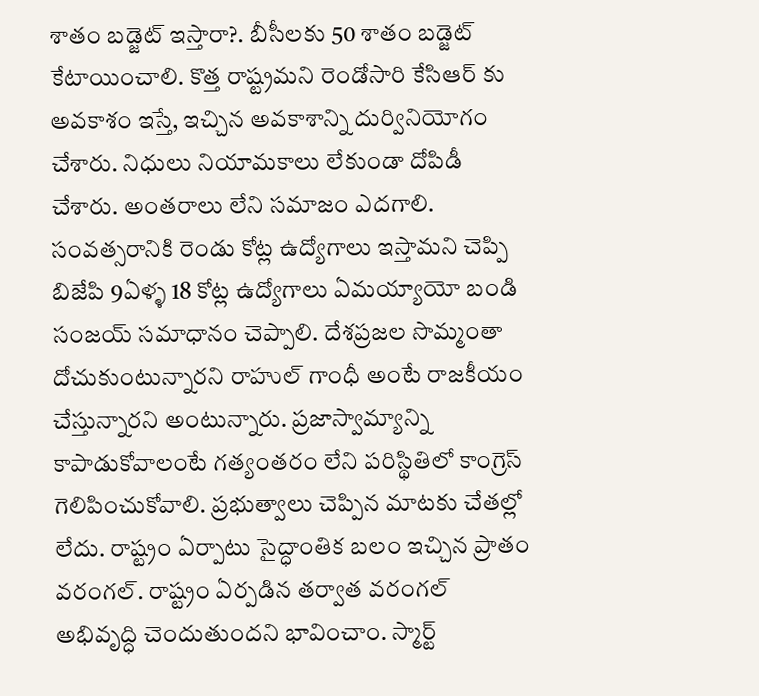శాతం బడ్జెట్ ఇస్తారా?. బీసీలకు 50 శాతం బడ్జెట్ కేటాయించాలి. కొత్త రాష్ట్రమని రెండోసారి కేసిఆర్ కు అవకాశం ఇస్తే, ఇచ్చిన అవకాశాన్ని దుర్వినియోగం చేశారు. నిధులు నియామకాలు లేకుండా దోపిడీ చేశారు. అంతరాలు లేని సమాజం ఎదగాలి. సంవత్సరానికి రెండు కోట్ల ఉద్యోగాలు ఇస్తామని చెప్పి బిజేపి 9ఏళ్ళ 18 కోట్ల ఉద్యోగాలు ఏమయ్యాయో బండి సంజయ్ సమాధానం చెప్పాలి. దేశప్రజల సొమ్మంతా దోచుకుంటున్నారని రాహుల్ గాంధీ అంటే రాజకీయం చేస్తున్నారని అంటున్నారు. ప్రజాస్వామ్యాన్ని కాపాడుకోవాలంటే గత్యంతరం లేని పరిస్థితిలో కాంగ్రెస్ గెలిపించుకోవాలి. ప్రభుత్వాలు చెప్పిన మాటకు చేతల్లో లేదు. రాష్ట్రం ఏర్పాటు సైద్ధాంతిక బలం ఇచ్చిన ప్రాతం వరంగల్. రాష్ట్రం ఏర్పడిన తర్వాత వరంగల్ అభివృద్ధి చెందుతుందని భావించాం. స్మార్ట్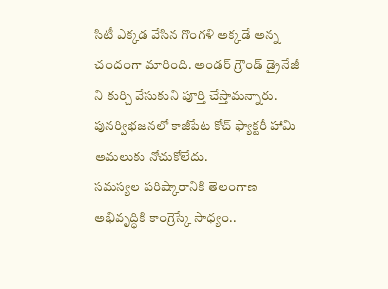సిటీ ఎక్కడ వేసిన గొంగళి అక్కడే అన్న చందంగా మారింది. అండర్ గ్రౌండ్ డ్రైనేజీ ని కుర్చి వేసుకుని పూర్తి చేస్తామన్నారు. పునర్విభజనలో కాజీపేట కోచ్ ఫ్యాక్టరీ హామి అమలుకు నోచుకోలేదు.
సమస్యల పరిష్కారానికి తెలంగాణ అభివృద్ధికి కాంగ్రెస్కే సాధ్యం..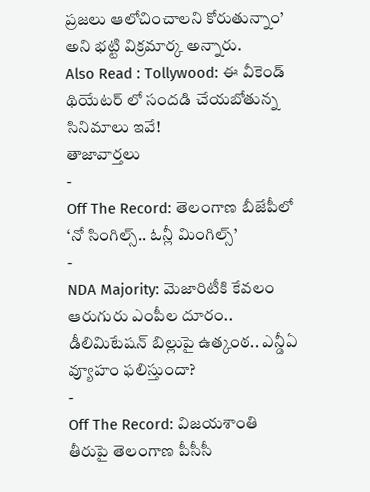ప్రజలు ఆలోచించాలని కోరుతున్నాం’ అని భట్టి విక్రమార్క అన్నారు.
Also Read : Tollywood: ఈ వీకెండ్ థియేటర్ లో సందడి చేయబోతున్న సినిమాలు ఇవే!
తాజావార్తలు
-
Off The Record: తెలంగాణ బీజేపీలో ‘నో సింగిల్స్.. ఓన్లీ మింగిల్స్’
-
NDA Majority: మెజారిటీకి కేవలం ఆరుగురు ఎంపీల దూరం.. డీలిమిటేషన్ బిల్లుపై ఉత్కంఠ.. ఎన్డీఏ వ్యూహం ఫలిస్తుందా?
-
Off The Record: విజయశాంతి తీరుపై తెలంగాణ పీసీసీ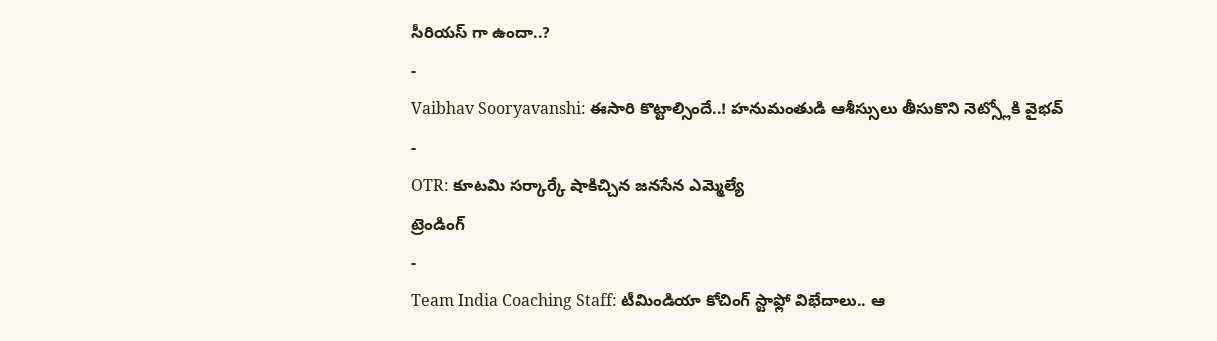సీరియస్ గా ఉందా..?
-
Vaibhav Sooryavanshi: ఈసారి కొట్టాల్సిందే..! హనుమంతుడి ఆశీస్సులు తీసుకొని నెట్స్లోకి వైభవ్
-
OTR: కూటమి సర్కార్కే షాకిచ్చిన జనసేన ఎమ్మెల్యే
ట్రెండింగ్
-
Team India Coaching Staff: టీమిండియా కోచింగ్ స్టాఫ్లో విభేదాలు.. ఆ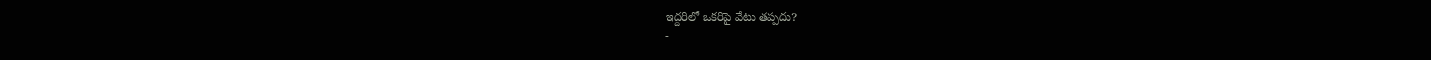ఇద్దరిలో ఒకరిపై వేటు తప్పదు?
-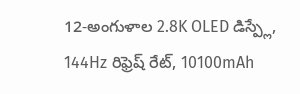12-అంగుళాల 2.8K OLED డిస్ప్లే, 144Hz రిఫ్రెష్ రేట్, 10100mAh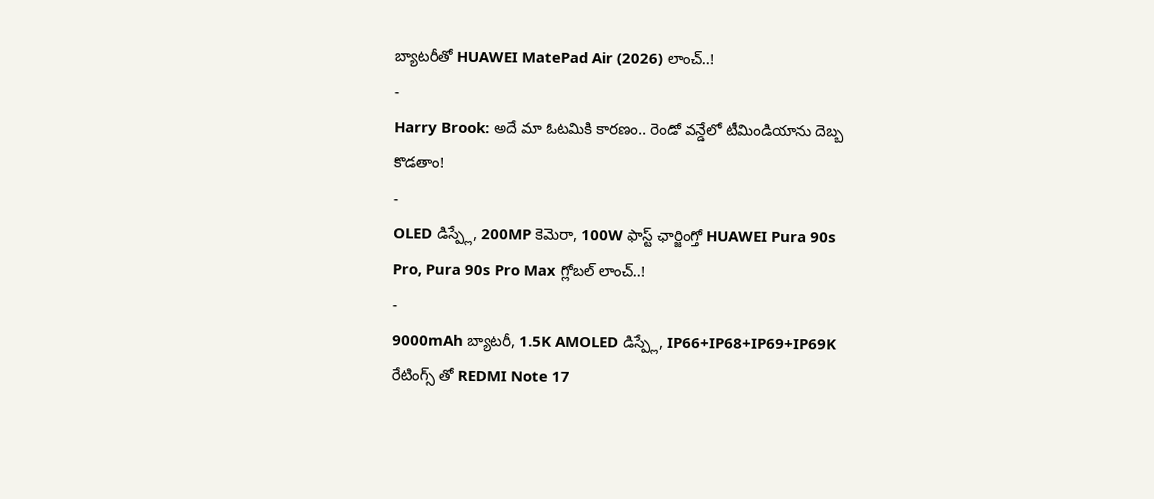బ్యాటరీతో HUAWEI MatePad Air (2026) లాంచ్..!
-
Harry Brook: అదే మా ఓటమికి కారణం.. రెండో వన్డేలో టీమిండియాను దెబ్బ కొడతాం!
-
OLED డిస్ప్లే, 200MP కెమెరా, 100W ఫాస్ట్ ఛార్జింగ్తో HUAWEI Pura 90s Pro, Pura 90s Pro Max గ్లోబల్ లాంచ్..!
-
9000mAh బ్యాటరీ, 1.5K AMOLED డిస్ప్లే, IP66+IP68+IP69+IP69K రేటింగ్స్ తో REDMI Note 17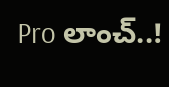Pro లాంచ్..!